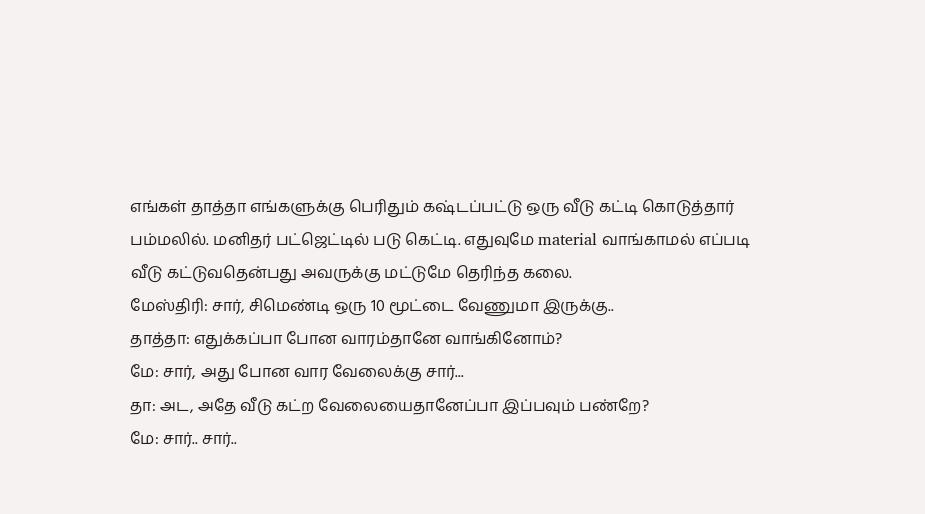எங்கள் தாத்தா எங்களுக்கு பெரிதும் கஷ்டப்பட்டு ஒரு வீடு கட்டி கொடுத்தார் பம்மலில். மனிதர் பட்ஜெட்டில் படு கெட்டி. எதுவுமே material வாங்காமல் எப்படி வீடு கட்டுவதென்பது அவருக்கு மட்டுமே தெரிந்த கலை.
மேஸ்திரி: சார், சிமெண்டி ஒரு 10 மூட்டை வேணுமா இருக்கு..
தாத்தா: எதுக்கப்பா போன வாரம்தானே வாங்கினோம்?
மே: சார், அது போன வார வேலைக்கு சார்...
தா: அட, அதே வீடு கட்ற வேலையைதானேப்பா இப்பவும் பண்றே?
மே: சார்.. சார்..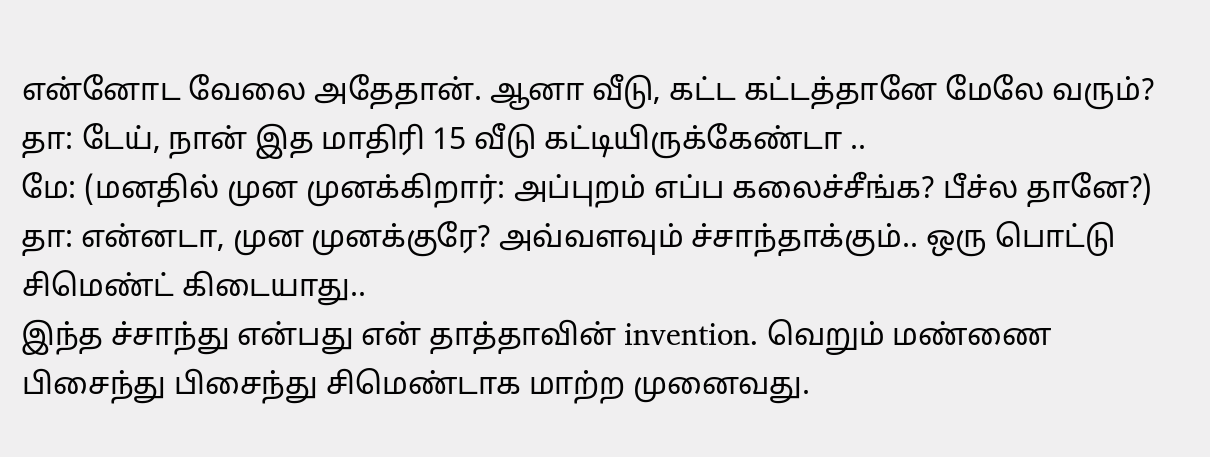என்னோட வேலை அதேதான். ஆனா வீடு, கட்ட கட்டத்தானே மேலே வரும்?
தா: டேய், நான் இத மாதிரி 15 வீடு கட்டியிருக்கேண்டா ..
மே: (மனதில் முன முனக்கிறார்: அப்புறம் எப்ப கலைச்சீங்க? பீச்ல தானே?)
தா: என்னடா, முன முனக்குரே? அவ்வளவும் ச்சாந்தாக்கும்.. ஒரு பொட்டு சிமெண்ட் கிடையாது..
இந்த ச்சாந்து என்பது என் தாத்தாவின் invention. வெறும் மண்ணை பிசைந்து பிசைந்து சிமெண்டாக மாற்ற முனைவது.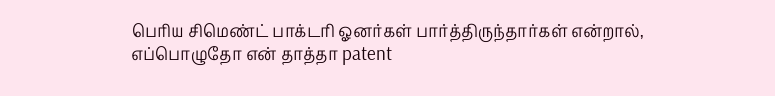பெரிய சிமெண்ட் பாக்டரி ஓனர்கள் பார்த்திருந்தார்கள் என்றால், எப்பொழுதோ என் தாத்தா patent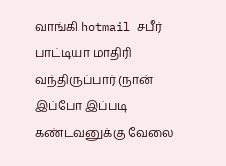வாங்கி hotmail சபீர் பாட்டியா மாதிரி வந்திருப்பார் (நான் இப்போ இப்படி கண்டவனுக்கு வேலை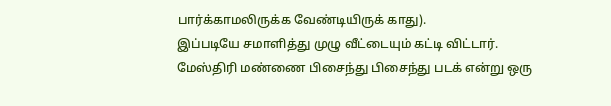பார்க்காமலிருக்க வேண்டியிருக் காது).
இப்படியே சமாளித்து முழு வீட்டையும் கட்டி விட்டார். மேஸ்திரி மண்ணை பிசைந்து பிசைந்து படக் என்று ஒரு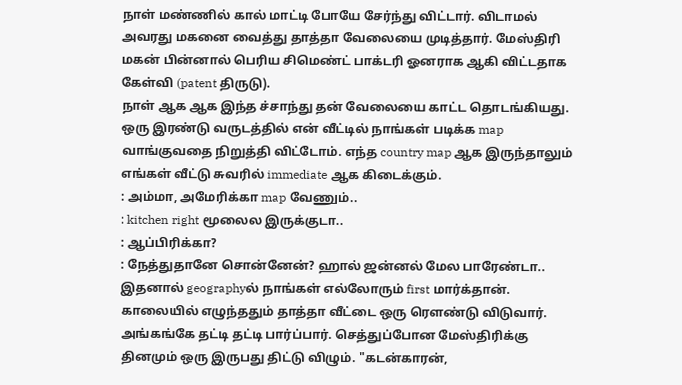நாள் மண்ணில் கால் மாட்டி போயே சேர்ந்து விட்டார். விடாமல் அவரது மகனை வைத்து தாத்தா வேலையை முடித்தார். மேஸ்திரி மகன் பின்னால் பெரிய சிமெண்ட் பாக்டரி ஓனராக ஆகி விட்டதாக கேள்வி (patent திருடு).
நாள் ஆக ஆக இந்த ச்சாந்து தன் வேலையை காட்ட தொடங்கியது. ஒரு இரண்டு வருடத்தில் என் வீட்டில் நாங்கள் படிக்க map வாங்குவதை நிறுத்தி விட்டோம். எந்த country map ஆக இருந்தாலும் எங்கள் வீட்டு சுவரில் immediate ஆக கிடைக்கும்.
: அம்மா, அமேரிக்கா map வேணும்..
: kitchen right மூலைல இருக்குடா..
: ஆப்பிரிக்கா?
: நேத்துதானே சொன்னேன்? ஹால் ஜன்னல் மேல பாரேண்டா..
இதனால் geographyல் நாங்கள் எல்லோரும் first மார்க்தான்.
காலையில் எழுந்ததும் தாத்தா வீட்டை ஒரு ரௌண்டு விடுவார். அங்கங்கே தட்டி தட்டி பார்ப்பார். செத்துப்போன மேஸ்திரிக்கு தினமும் ஒரு இருபது திட்டு விழும். "கடன்காரன்,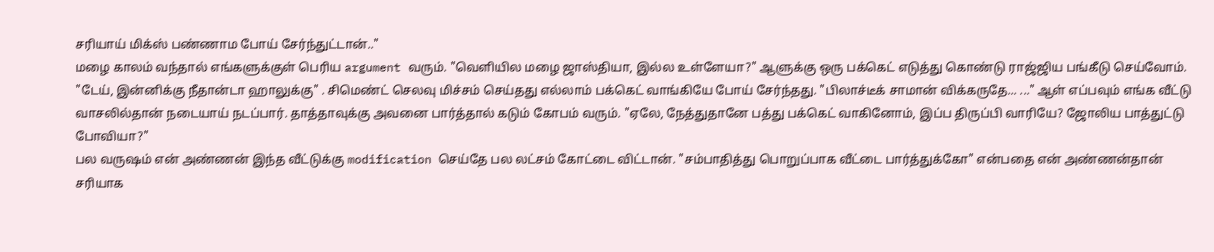சரியாய் மிக்ஸ் பண்ணாம போய் சேர்ந்துட்டான்.."
மழை காலம் வந்தால் எங்களுக்குள் பெரிய argument வரும். "வெளியில மழை ஜாஸ்தியா, இல்ல உள்ளேயா?" ஆளுக்கு ஒரு பக்கெட் எடுத்து கொண்டு ராஜ்ஜிய பங்கீடு செய்வோம். "டேய், இன்னிக்கு நீதான்டா ஹாலுக்கு" . சிமெண்ட் செலவு மிச்சம் செய்தது எல்லாம் பக்கெட் வாங்கியே போய் சேர்ந்தது. "பிலாச்டீக் சாமான் விக்கருதே... ..." ஆள் எப்பவும் எங்க வீட்டு வாசலில்தான் நடையாய் நடப்பார். தாத்தாவுக்கு அவனை பார்த்தால் கடும் கோபம் வரும். "ஏலே, நேத்துதானே பத்து பக்கெட் வாகினோம், இப்ப திருப்பி வாரியே? ஜோலிய பாத்துட்டு போவியா?"
பல வருஷம் என் அண்ணன் இந்த வீட்டுக்கு modification செய்தே பல லட்சம் கோட்டை விட்டான். "சம்பாதித்து பொறுப்பாக வீட்டை பார்த்துக்கோ" என்பதை என் அண்ணன்தான் சரியாக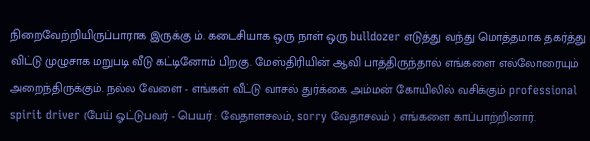நிறைவேற்றியிருப்பாராக இருக்கு ம். கடைசியாக ஒரு நாள் ஒரு bulldozer எடுத்து வந்து மொத்தமாக தகர்த்து விட்டு முழுசாக மறுபடி வீடு கட்டினோம் பிறகு. மேஸ்திரியின் ஆவி பாத்திருந்தால் எங்களை எல்லோரையும் அறைந்திருக்கும். நல்ல வேளை - எங்கள் வீட்டு வாசல் துர்க்கை அம்மன் கோயிலில் வசிக்கும் professional spirit driver (பேய் ஓட்டுபவர் - பெயர் : வேதாளசலம், sorry வேதாசலம் ) எங்களை காப்பாற்றினார்.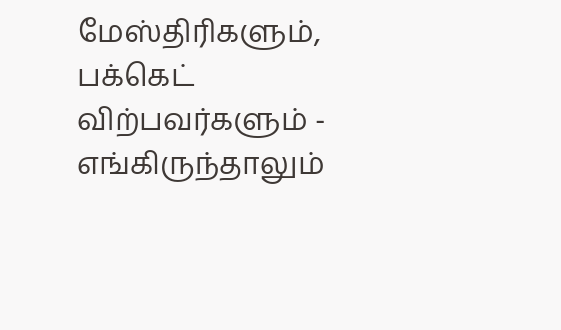மேஸ்திரிகளும், பக்கெட் விற்பவர்களும் - எங்கிருந்தாலும்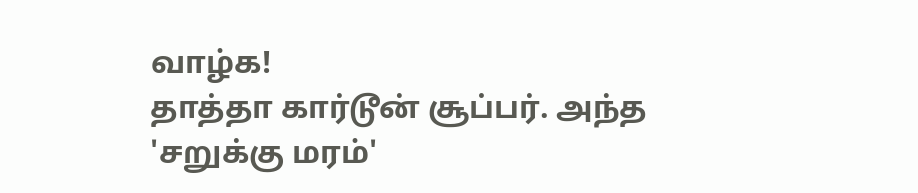வாழ்க!
தாத்தா கார்டூன் சூப்பர். அந்த 'சறுக்கு மரம்'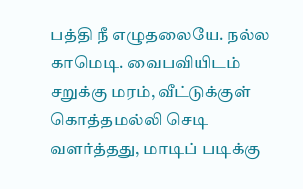பத்தி நீ எழுதலையே. நல்ல காமெடி. வைபவியிடம் சறுக்கு மரம், வீட்டுக்குள் கொத்தமல்லி செடி வளர்த்தது, மாடிப் படிக்கு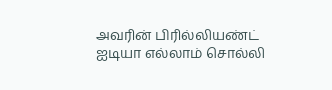அவரின் பிரில்லியண்ட் ஐடியா எல்லாம் சொல்லி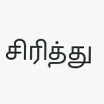சிரித்து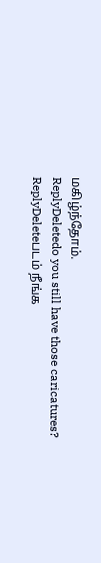மகிழ்ந்தோம்.
ReplyDeletedo you still have those caricatures?
ReplyDeleteபடம் நீங்க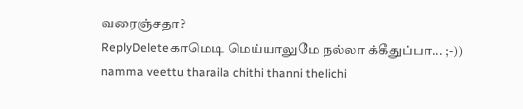வரைஞ்சதா?
ReplyDeleteகாமெடி மெய்யாலுமே நல்லா க்கீதுப்பா... ;-))
namma veettu tharaila chithi thanni thelichi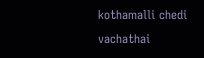kothamalli chedi vachathai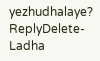yezhudhalaye?
ReplyDelete-Ladha